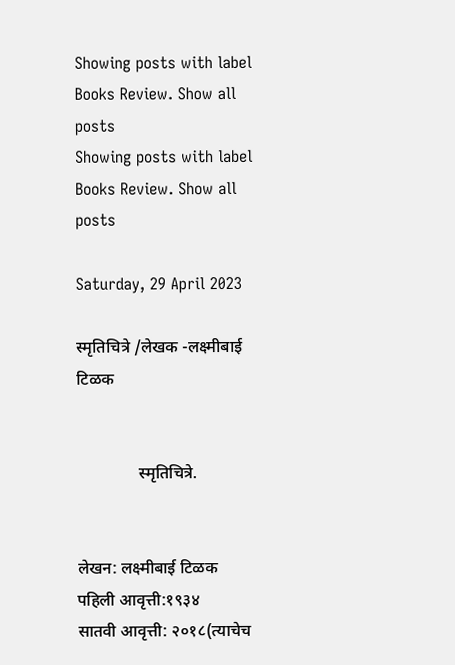Showing posts with label Books Review. Show all posts
Showing posts with label Books Review. Show all posts

Saturday, 29 April 2023

स्मृतिचित्रे /लेखक -लक्ष्मीबाई टिळक


               स्मृतिचित्रे.


लेखन: लक्ष्मीबाई टिळक
पहिली आवृत्ती:१९३४
सातवी आवृत्ती: २०१८(त्याचेच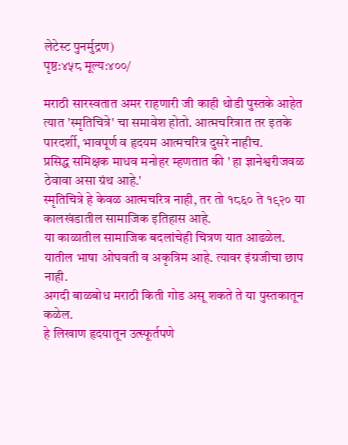लेटेस्ट पुनर्मुद्रण)
पृष्ठ:४५८ मूल्य:४००/

मराठी सारस्वतात अमर राहणारी जी काही थोडी पुस्तके आहेत त्यात 'स्मृतिचित्रे' चा समावेश होतो. आत्मचरित्रात तर इतके पारदर्शी, भावपूर्ण व हृदयम आत्मचरित्र दुसरे नाहीच.
प्रसिद्ध समिक्षक माधव मनोहर म्हणतात की ' हा ज्ञानेश्वरीजवळ ठेवावा असा ग्रंथ आहे.'
स्मृतिचित्रे हे केवळ आत्मचरित्र नाही, तर तो १८६० ते १९२० या कालखंडातील सामाजिक इतिहास आहे.
या काळातील सामाजिक बदलांचेही चित्रण यात आढळेल.
यातील भाषा ओघवती व अकृत्रिम आहे. त्यावर इंग्रजीचा छाप नाही.
अगदी बाळबोध मराठी किती गोड असू शकते ते या पुस्तकातून कळेल.
हे लिखाण हृदयातून उत्स्फूर्तपणे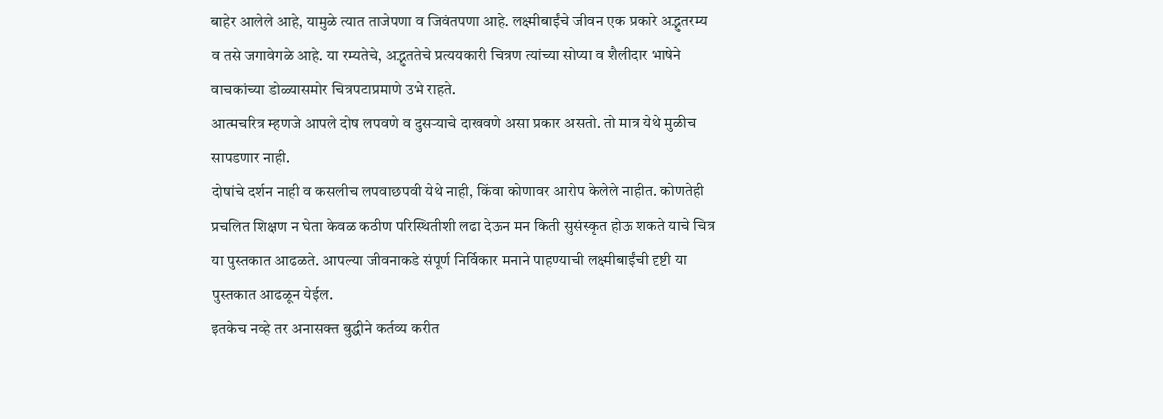बाहेर आलेले आहे, यामुळे त्यात ताजेपणा व जिवंतपणा आहे. लक्ष्मीबाईंचे जीवन एक प्रकारे अद्भुतरम्य व तसे जगावेगळे आहे. या रम्यतेचे, अद्भुततेचे प्रत्ययकारी चित्रण त्यांच्या सोप्या व शैलीदार भाषेने वाचकांच्या डोळ्यासमोर चित्रपटाप्रमाणे उभे राहते.
आत्मचरित्र म्हणजे आपले दोष लपवणे व दुसऱ्याचे दाखवणे असा प्रकार असतो. तो मात्र येथे मुळीच सापडणार नाही.
दोषांचे दर्शन नाही व कसलीच लपवाछपवी येथे नाही, किंवा कोणावर आरोप केलेले नाहीत. कोणतेही प्रचलित शिक्षण न घेता केवळ कठीण परिस्थितीशी लढा देऊन मन किती सुसंस्कृत होऊ शकते याचे चित्र या पुस्तकात आढळते. आपल्या जीवनाकडे संपूर्ण निर्विकार मनाने पाहण्याची लक्ष्मीबाईंची दृष्टी या पुस्तकात आढळून येईल.
इतकेच नव्हे तर अनासक्त बुद्धीने कर्तव्य करीत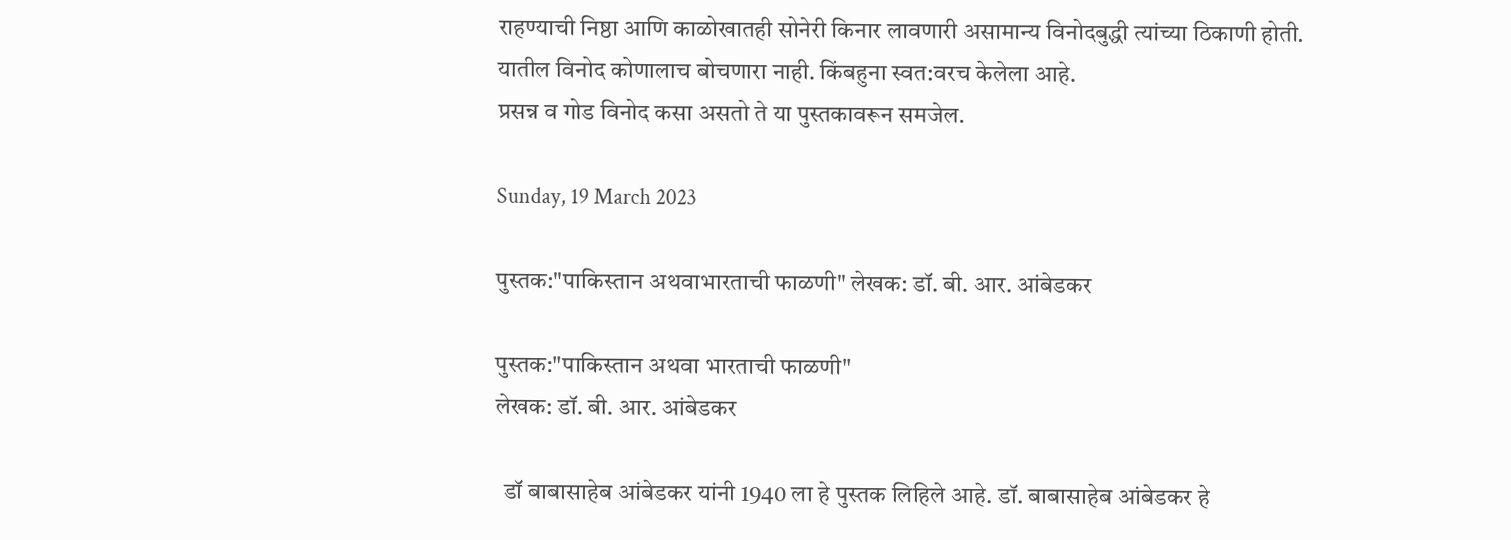राहण्याची निष्ठा आणि काळोखातही सोनेरी किनार लावणारी असामान्य विनोदबुद्धी त्यांच्या ठिकाणी होती.
यातील विनोद कोणालाच बोचणारा नाही. किंबहुना स्वत:वरच केलेला आहे.
प्रसन्न व गोड विनोद कसा असतो ते या पुस्तकावरून समजेल.

Sunday, 19 March 2023

पुस्तक:"पाकिस्तान अथवाभारताची फाळणी" लेखक: डॉ. बी. आर. आंबेडकर

पुस्तक:"पाकिस्तान अथवा भारताची फाळणी"
लेखक: डॉ. बी. आर. आंबेडकर

  डॉ बाबासाहेब आंबेडकर यांनी 1940 ला हे पुस्तक लिहिले आहे. डॉ. बाबासाहेब आंबेडकर हे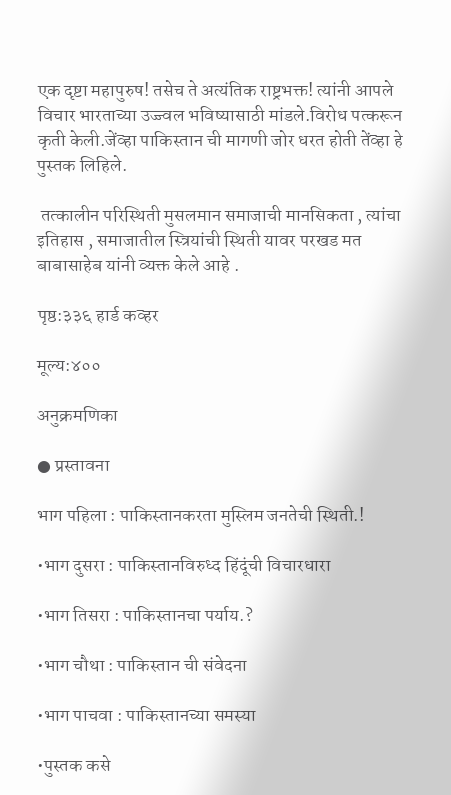एक दृष्टा महापुरुष! तसेच ते अत्यंतिक राष्ट्रभक्त! त्यांनी आपले विचार भारताच्या उज्ज्वल भविष्यासाठी मांडले.विरोध पत्करून कृती केली.जेंव्हा पाकिस्तान ची मागणी जोर धरत होती तेंव्हा हे  पुस्तक लिहिले.

 तत्कालीन परिस्थिती मुसलमान समाजाची मानसिकता , त्यांचा इतिहास , समाजातील स्त्रियांची स्थिती यावर परखड मत बाबासाहेब यांनी व्यक्त केले आहे .

पृष्ठ:३३६ हार्ड कव्हर

मूल्य:४००

अनुक्रमणिका

● प्रस्तावना

भाग पहिला : पाकिस्तानकरता मुस्लिम जनतेची स्थिती.!

•भाग दुसरा : पाकिस्तानविरुध्द हिंदूंची विचारधारा

•भाग तिसरा : पाकिस्तानचा पर्याय.?

•भाग चौथा : पाकिस्तान ची संवेदना

•भाग पाचवा : पाकिस्तानच्या समस्या

•पुस्तक कसे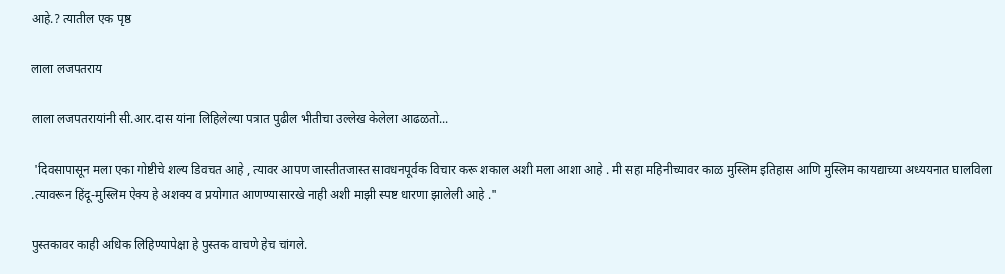आहे.? त्यातील एक पृष्ठ

लाला लजपतराय

लाला लजपतरायांनी सी.आर.दास यांना लिहिलेल्या पत्रात पुढील भीतीचा उल्लेख केलेला आढळतो...

 'दिवसापासून मला एका गोष्टीचे शल्य डिवचत आहे , त्यावर आपण जास्तीतजास्त सावधनपूर्वक विचार करू शकाल अशी मला आशा आहे . मी सहा महिनीच्यावर काळ मुस्लिम इतिहास आणि मुस्लिम कायद्याच्या अध्ययनात घालविला .त्यावरून हिंदू-मुस्लिम ऐक्य हे अशक्य व प्रयोगात आणण्यासारखे नाही अशी माझी स्पष्ट धारणा झालेली आहे ."

पुस्तकावर काही अधिक लिहिण्यापेक्षा हे पुस्तक वाचणे हेच चांगले.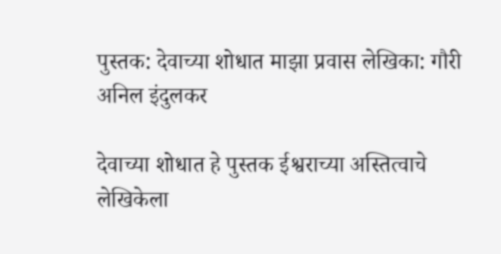पुस्तक: देवाच्या शोधात माझा प्रवास लेखिका: गौरी अनिल इंदुलकर

देवाच्या शोधात हे पुस्तक ईश्वराच्या अस्तित्वाचे लेखिकेला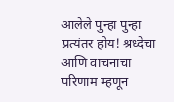आलेले पुन्हा पुन्हा प्रत्यंतर होय! श्रध्देचा आणि वाचनाचा परिणाम म्हणून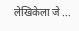लेखिकेला जे ...